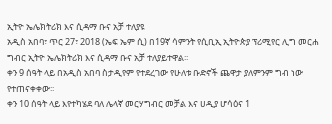ኢትዮ ኤሌክትሪክ እና ሲዳማ ቡና አቻ ተለያዩ
አዲስ አበባ፣ ጥር 27፣ 2018 (ኤፍ ኤም ሲ) በ19ኛ ሳምንት የሲቢኢ ኢትዮጵያ ፕሪሚየር ሊግ መርሐ ግብር ኢትዮ ኤሌክትሪክ እና ሲዳማ ቡና አቻ ተለያይተዋል፡፡
ቀን 9 ሰዓት ላይ በአዲስ አበባ ስታዲየም የተደረገው የሁለቱ ቡድኖች ጨዋታ ያለምንም ግብ ነው የተጠናቀቀው፡፡
ቀን 10 ሰዓት ላይ እየተካሄደ ባለ ሌላኛ መርሃግብር መቻል እና ሀዲያ ሆሳዕና 1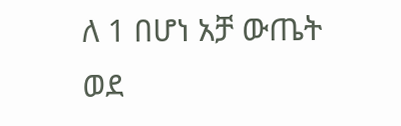ለ 1 በሆነ አቻ ውጤት ወደ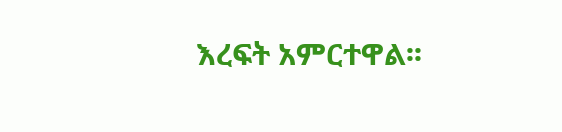እረፍት አምርተዋል፡፡